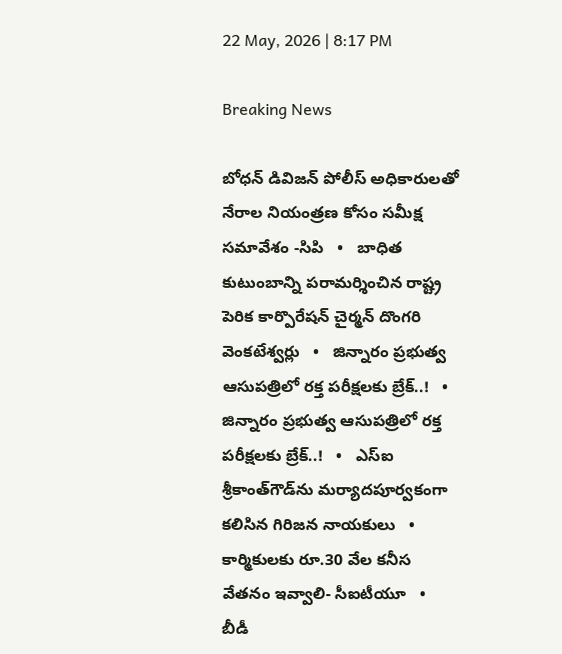22 May, 2026 | 8:17 PM

Breaking News

బోధన్ డివిజన్ పోలీస్ అధికారులతో నేరాల నియంత్రణ కోసం సమీక్ష సమావేశం -సిపి   •   బాధిత కుటుంబాన్ని పరామర్శించిన రాష్ట్ర పెరిక కార్పొరేషన్ చైర్మన్ దొంగరి వెంకటేశ్వర్లు   •   జిన్నారం ప్రభుత్వ ఆసుపత్రిలో రక్త పరీక్షలకు బ్రేక్..!   •   జిన్నారం ప్రభుత్వ ఆసుపత్రిలో రక్త పరీక్షలకు బ్రేక్..!   •   ఎస్ఐ శ్రీకాంత్‌గౌడ్‌ను మర్యాదపూర్వకంగా కలిసిన గిరిజన నాయకులు   •   కార్మికులకు రూ.30 వేల కనీస వేతనం ఇవ్వాలి- సీఐటీయూ   •   బీడీ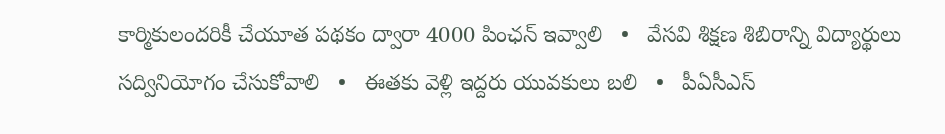కార్మికులందరికీ చేయూత పథకం ద్వారా 4000 పింఛన్ ఇవ్వాలి   •   వేసవి శిక్షణ శిబిరాన్ని విద్యార్థులు సద్వినియోగం చేసుకోవాలి   •   ఈతకు వెళ్లి ఇద్దరు యువకులు బలి   •   పీఏసీఎస్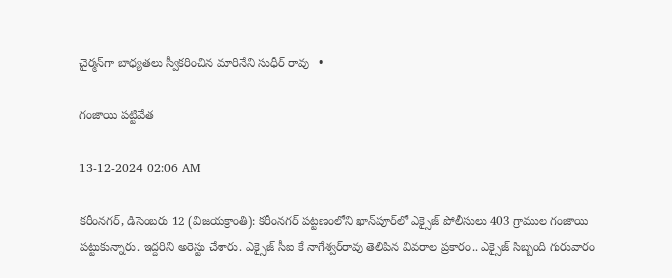చైర్మన్‌గా బాధ్యతలు స్వీకరించిన మారినేని సుధీర్ రావు   •

గంజాయి పట్టివేత

13-12-2024 02:06 AM

కరీంనగర్, డిసెంబరు 12 (విజయక్రాంతి): కరీంనగర్ పట్టణంలోని ఖాన్‌పూర్‌లో ఎక్సైజ్ పోలీసులు 403 గ్రాముల గంజాయి పట్టుకున్నారు. ఇద్దరిని అరెస్టు చేశారు. ఎక్సైజ్ సీఐ కే నాగేశ్వర్‌రావు తెలిపిన వివరాల ప్రకారం.. ఎక్సైజ్ సిబ్బంది గురువారం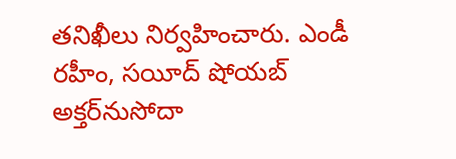తనిఖీలు నిర్వహించారు. ఎండీ రహీం, సయీద్ షోయబ్ అక్తర్‌నుసోదా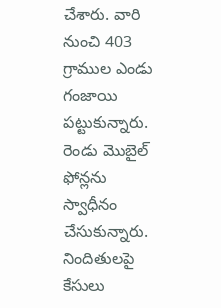చేశారు. వారి నుంచి 403 గ్రాముల ఎండు గంజాయి పట్టుకున్నారు. రెండు మొబైల్ ఫోన్లను స్వాధీనం చేసుకున్నారు. నిందితులపై కేసులు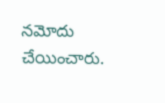నమోదు చేయించారు.